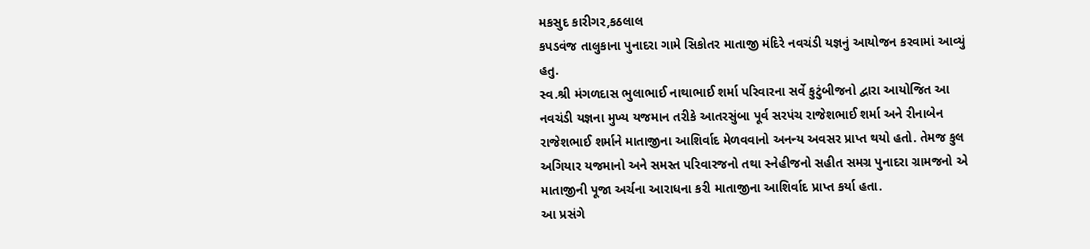મકસુદ કારીગર,કઠલાલ
કપડવંજ તાલુકાના પુનાદરા ગામે સિકોતર માતાજી મંદિરે નવચંડી યજ્ઞનું આયોજન કરવામાં આવ્યું હતુ.
સ્વ.શ્રી મંગળદાસ ભુલાભાઈ નાથાભાઈ શર્મા પરિવારના સર્વે કુટુંબીજનો દ્વારા આયોજિત આ નવચંડી યજ્ઞના મુખ્ય યજમાન તરીકે આતરસુંબા પૂર્વ સરપંચ રાજેશભાઈ શર્મા અને રીનાબેન રાજેશભાઈ શર્માને માતાજીના આશિર્વાદ મેળવવાનો અનન્ય અવસર પ્રાપ્ત થયો હતો. તેમજ કુલ અગિયાર યજમાનો અને સમસ્ત પરિવારજનો તથા સ્નેહીજનો સહીત સમગ્ર પુનાદરા ગ્રામજનો એ માતાજીની પૂજા અર્ચના આરાધના કરી માતાજીના આશિર્વાદ પ્રાપ્ત કર્યા હતા.
આ પ્રસંગે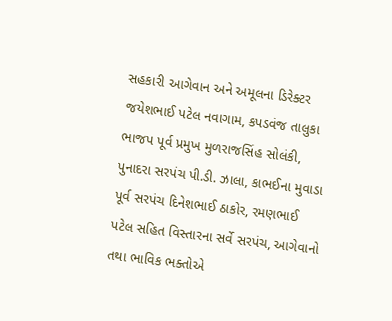સહકારી આગેવાન અને અમૂલના ડિરેક્ટર જયેશભાઈ પટેલ નવાગામ, કપડવંજ તાલુકા ભાજપ પૂર્વ પ્રમુખ મુળરાજસિંહ સોલંકી, પુનાદરા સરપંચ પી.ડી. ઝાલા, કાભઈના મુવાડા પૂર્વ સરપંચ દિનેશભાઈ ઠાકોર, રમણભાઈ પટેલ સહિત વિસ્તારના સર્વે સરપંચ, આગેવાનો તથા ભાવિક ભક્તોએ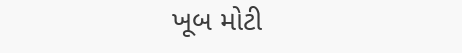ખૂબ મોટી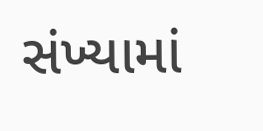સંખ્યામાં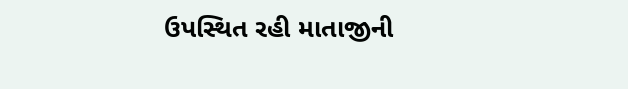ઉપસ્થિત રહી માતાજીની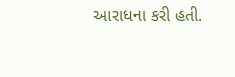આરાધના કરી હતી.